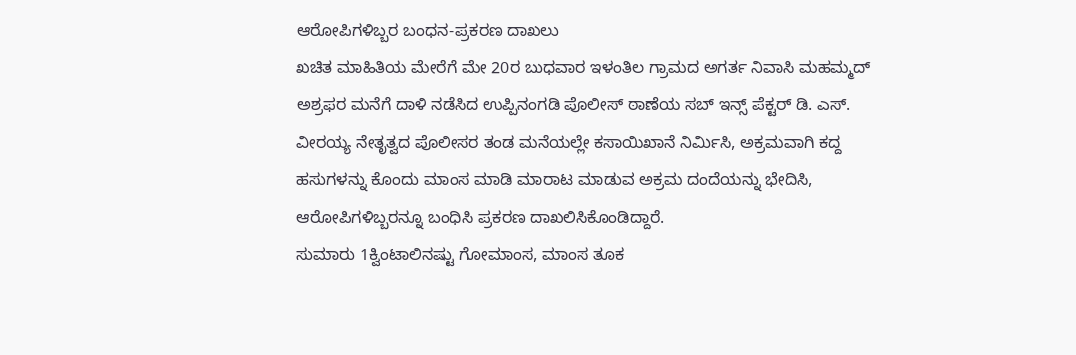ಆರೋಪಿಗಳಿಬ್ಬರ ಬಂಧನ-ಪ್ರಕರಣ ದಾಖಲು
ಖಚಿತ ಮಾಹಿತಿಯ ಮೇರೆಗೆ ಮೇ 20ರ ಬುಧವಾರ ಇಳಂತಿಲ ಗ್ರಾಮದ ಅಗರ್ತ ನಿವಾಸಿ ಮಹಮ್ಮದ್ ಅಶ್ರಫರ ಮನೆಗೆ ದಾಳಿ ನಡೆಸಿದ ಉಪ್ಪಿನಂಗಡಿ ಪೊಲೀಸ್ ಠಾಣೆಯ ಸಬ್ ಇನ್ಸ್ ಪೆಕ್ಟರ್ ಡಿ. ಎಸ್. ವೀರಯ್ಯ ನೇತೃತ್ವದ ಪೊಲೀಸರ ತಂಡ ಮನೆಯಲ್ಲೇ ಕಸಾಯಿಖಾನೆ ನಿರ್ಮಿಸಿ, ಅಕ್ರಮವಾಗಿ ಕದ್ದ ಹಸುಗಳನ್ನು ಕೊಂದು ಮಾಂಸ ಮಾಡಿ ಮಾರಾಟ ಮಾಡುವ ಅಕ್ರಮ ದಂದೆಯನ್ನು ಭೇದಿಸಿ, ಆರೋಪಿಗಳಿಬ್ಬರನ್ನೂ ಬಂಧಿಸಿ ಪ್ರಕರಣ ದಾಖಲಿಸಿಕೊಂಡಿದ್ದಾರೆ.
ಸುಮಾರು 1ಕ್ವಿಂಟಾಲಿನಷ್ಟು ಗೋಮಾಂಸ, ಮಾಂಸ ತೂಕ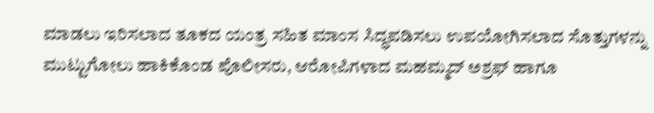ಮಾಡಲು ಇರಿಸಲಾದ ತೂಕದ ಯಂತ್ರ ಸಹಿತ ಮಾಂಸ ಸಿದ್ಧಪಡಿಸಲು ಉಪಯೋಗಿಸಲಾದ ಸೊತ್ತುಗಳನ್ನು ಮುಟ್ಟುಗೋಲು ಹಾಕಿಕೊಂಡ ಪೊಲೀಸರು, ಆರೋಪಿಗಳಾದ ಮಹಮ್ಮದ್ ಅಶ್ರಫ್ ಹಾಗೂ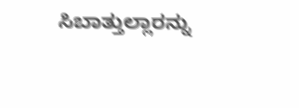ಸಿಬಾತ್ತುಲ್ಲಾರನ್ನು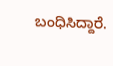ಬಂಧಿಸಿದ್ದಾರೆ.